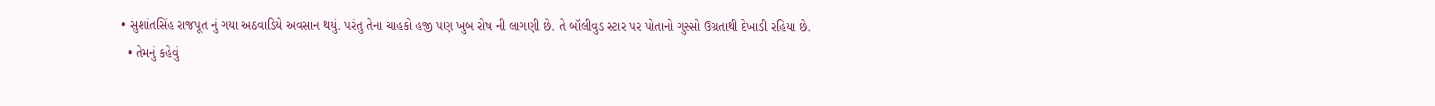• સુશાંતસિંહ રાજપૂત નું ગયા અઠવાડિયે અવસાન થયું. પરંતુ તેના ચાહકો હજી પણ ખુબ રોષ ની લાગણી છે. તે બૉલીવુડ સ્ટાર પર પોતાનો ગુસ્સો ઉગ્રતાથી દેખાડી રહિયા છે.
  • તેમનું કહેવું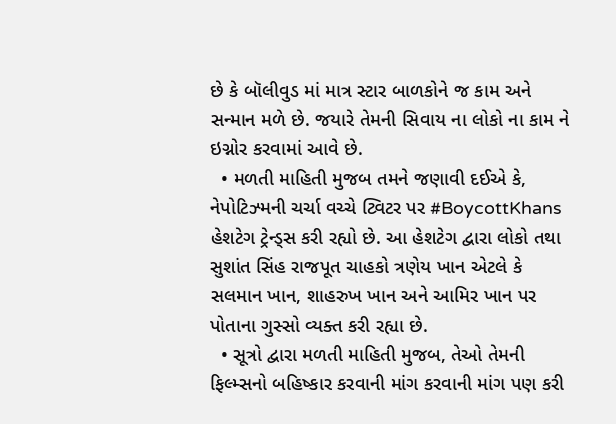છે કે બૉલીવુડ માં માત્ર સ્ટાર બાળકોને જ કામ અને સન્માન મળે છે. જયારે તેમની સિવાય ના લોકો ના કામ ને ઇગ્નોર કરવામાં આવે છે.
  • મળતી માહિતી મુજબ તમને જણાવી દઈએ કે, નેપોટિઝ્મની ચર્ચા વચ્ચે ટ્વિટર પર #BoycottKhans હેશટેગ ટ્રેન્ડ્સ કરી રહ્યો છે. આ હેશટેગ દ્વારા લોકો તથા સુશાંત સિંહ રાજપૂત ચાહકો ત્રણેય ખાન એટલે કે સલમાન ખાન, શાહરુખ ખાન અને આમિર ખાન પર પોતાના ગુસ્સો વ્યક્ત કરી રહ્યા છે.
  • સૂત્રો દ્વારા મળતી માહિતી મુજબ, તેઓ તેમની ફિલ્મ્સનો બહિષ્કાર કરવાની માંગ કરવાની માંગ પણ કરી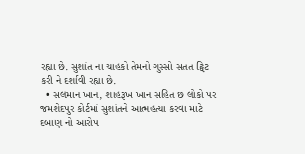રહ્યા છે. સુશાંત ના ચાહકો તેમનો ગુસ્સો સતત ટ્વિટ કરી ને દર્શાવી રહ્યા છે.
  • સલમાન ખાન, શાહરૂખ ખાન સહિત છ લોકો પર જમશેદપુર કોર્ટમાં સુશાંતને આત્મહત્યા કરવા માટે દબાણ નો આરોપ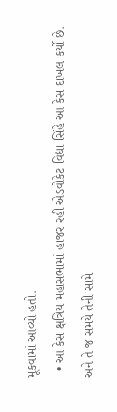મૂકવામાં આવ્યો હતો.
  • આ કેસ ક્ષત્રિય મહાસભામાં હાજર રહી એડવોકેટ વિદ્યા સિંહે આ કેસ દાખલ કર્યો છે. અને તે જ સમયે તેની સામે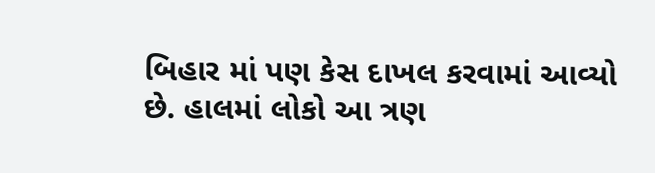બિહાર માં પણ કેસ દાખલ કરવામાં આવ્યો છે. હાલમાં લોકો આ ત્રણ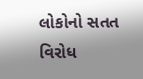લોકોનો સતત વિરોધ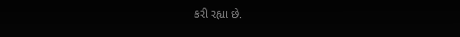કરી રહ્યા છે.